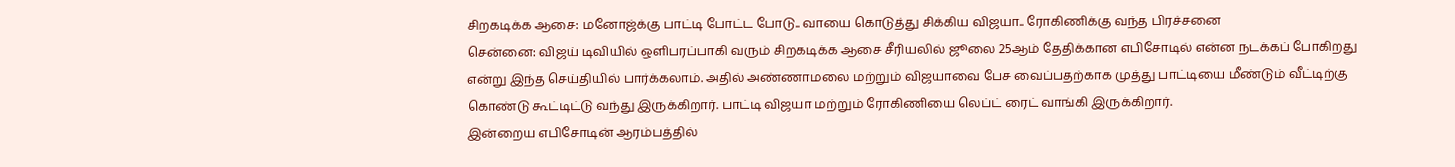சிறகடிக்க ஆசை: மனோஜ்க்கு பாட்டி போட்ட போடு.. வாயை கொடுத்து சிக்கிய விஜயா.. ரோகிணிக்கு வந்த பிரச்சனை
சென்னை: விஜய் டிவியில் ஒளிபரப்பாகி வரும் சிறகடிக்க ஆசை சீரியலில் ஜூலை 25ஆம் தேதிக்கான எபிசோடில் என்ன நடக்கப் போகிறது என்று இந்த செய்தியில் பார்க்கலாம். அதில் அண்ணாமலை மற்றும் விஜயாவை பேச வைப்பதற்காக முத்து பாட்டியை மீண்டும் வீட்டிற்கு கொண்டு கூட்டிட்டு வந்து இருக்கிறார். பாட்டி விஜயா மற்றும் ரோகிணியை லெப்ட் ரைட் வாங்கி இருக்கிறார்.
இன்றைய எபிசோடின் ஆரம்பத்தில்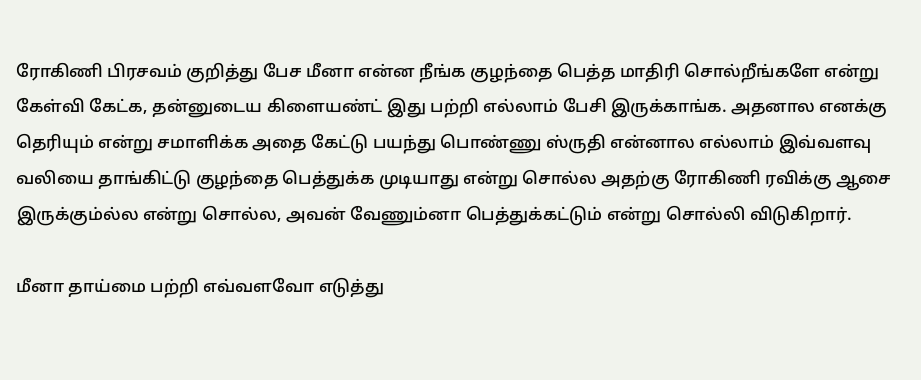ரோகிணி பிரசவம் குறித்து பேச மீனா என்ன நீங்க குழந்தை பெத்த மாதிரி சொல்றீங்களே என்று கேள்வி கேட்க, தன்னுடைய கிளையண்ட் இது பற்றி எல்லாம் பேசி இருக்காங்க. அதனால எனக்கு தெரியும் என்று சமாளிக்க அதை கேட்டு பயந்து பொண்ணு ஸ்ருதி என்னால எல்லாம் இவ்வளவு வலியை தாங்கிட்டு குழந்தை பெத்துக்க முடியாது என்று சொல்ல அதற்கு ரோகிணி ரவிக்கு ஆசை இருக்கும்ல்ல என்று சொல்ல, அவன் வேணும்னா பெத்துக்கட்டும் என்று சொல்லி விடுகிறார்.

மீனா தாய்மை பற்றி எவ்வளவோ எடுத்து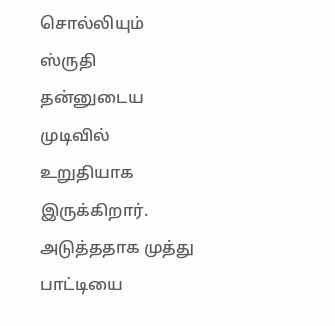சொல்லியும் ஸ்ருதி தன்னுடைய முடிவில் உறுதியாக இருக்கிறார். அடுத்ததாக முத்து பாட்டியை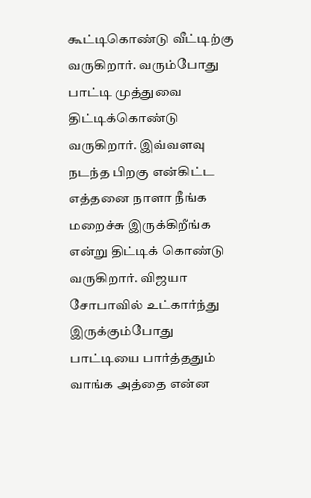கூட்டிகொண்டு வீட்டிற்கு வருகிறார். வரும்போது பாட்டி முத்துவை திட்டிக்கொண்டு வருகிறார். இவ்வளவு நடந்த பிறகு என்கிட்ட எத்தனை நாளா நீங்க மறைச்சு இருக்கிறீங்க என்று திட்டிக் கொண்டு வருகிறார். விஜயா சோபாவில் உட்கார்ந்து இருக்கும்போது பாட்டியை பார்த்ததும் வாங்க அத்தை என்ன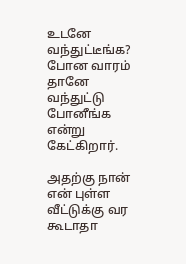உடனே வந்துட்டீங்க? போன வாரம் தானே வந்துட்டு போனீங்க என்று கேட்கிறார்.

அதற்கு நான் என் புள்ள வீட்டுக்கு வர கூடாதா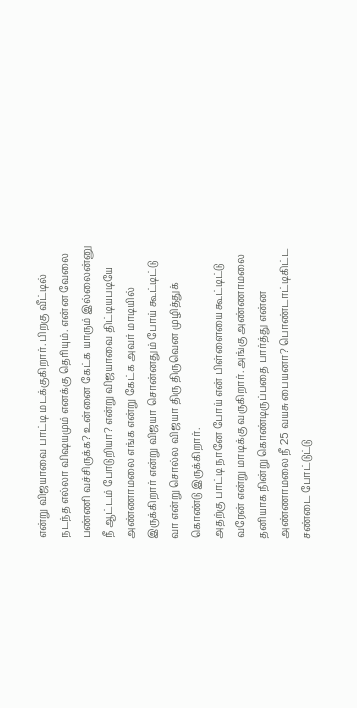என்று விஜயாவை பாட்டி மடக்குகிறார். பிறகு வீட்டில் நடந்த எல்லா விஷயமும் எனக்கு தெரியும். என்ன வேலை பண்ணி வச்சிருக்க? உன்னை கேட்க யாரும் இல்லைன்னு நீ ஆட்டம் போடுறியா? என்று விஜயாவை திட்டியபடியே அண்ணாமலை எங்க என்று கேட்க அவர் மாடியில் இருக்கிறார் என்று விஜயா சொன்னதும் போய் கூட்டிட்டு வா என்று சொல்ல விஜயா திரு திருவென முழித்துக் கொண்டு இருக்கிறார்.
அதற்கு பாட்டி நானே போய் என் பிள்ளையை கூட்டிட்டு வரேன் என்று மாடிக்கு வருகிறார். அங்கு அண்ணாமலை தனியாக நின்று கொண்டிருப்பதை பார்த்து என்ன அண்ணாமலை நீ 25 வயசு பையனா? பொண்டாட்டிகிட்ட சண்டை போட்டுட்டு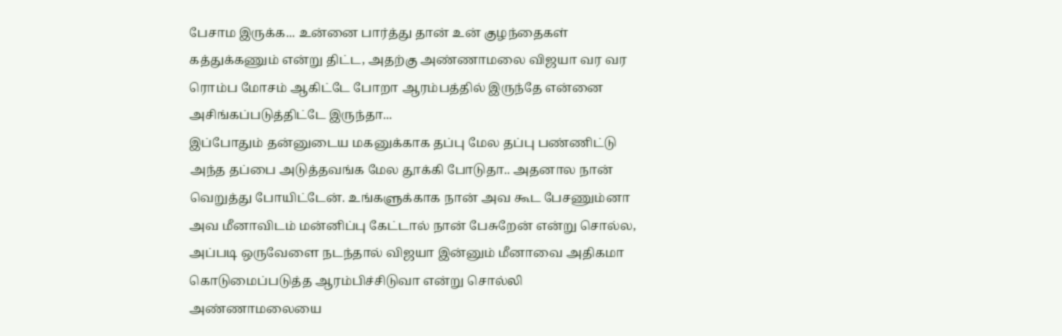பேசாம இருக்க... உன்னை பார்த்து தான் உன் குழந்தைகள் கத்துக்கணும் என்று திட்ட, அதற்கு அண்ணாமலை விஜயா வர வர ரொம்ப மோசம் ஆகிட்டே போறா ஆரம்பத்தில் இருந்தே என்னை அசிங்கப்படுத்திட்டே இருந்தா...
இப்போதும் தன்னுடைய மகனுக்காக தப்பு மேல தப்பு பண்ணிட்டு அந்த தப்பை அடுத்தவங்க மேல தூக்கி போடுதா.. அதனால நான் வெறுத்து போயிட்டேன். உங்களுக்காக நான் அவ கூட பேசணும்னா அவ மீனாவிடம் மன்னிப்பு கேட்டால் நான் பேசுறேன் என்று சொல்ல, அப்படி ஒருவேளை நடந்தால் விஜயா இன்னும் மீனாவை அதிகமா கொடுமைப்படுத்த ஆரம்பிச்சிடுவா என்று சொல்லி அண்ணாமலையை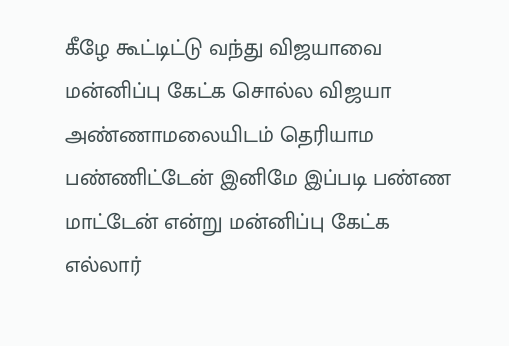கீழே கூட்டிட்டு வந்து விஜயாவை மன்னிப்பு கேட்க சொல்ல விஜயா அண்ணாமலையிடம் தெரியாம பண்ணிட்டேன் இனிமே இப்படி பண்ண மாட்டேன் என்று மன்னிப்பு கேட்க எல்லார்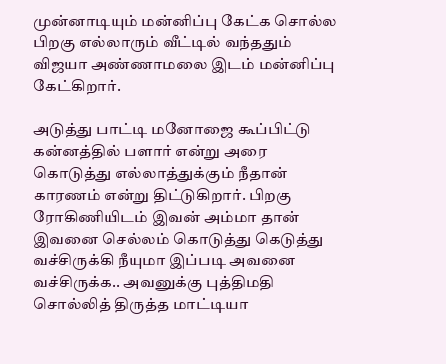முன்னாடியும் மன்னிப்பு கேட்க சொல்ல பிறகு எல்லாரும் வீட்டில் வந்ததும் விஜயா அண்ணாமலை இடம் மன்னிப்பு கேட்கிறார்.

அடுத்து பாட்டி மனோஜை கூப்பிட்டு கன்னத்தில் பளார் என்று அரை கொடுத்து எல்லாத்துக்கும் நீதான் காரணம் என்று திட்டுகிறார். பிறகு ரோகிணியிடம் இவன் அம்மா தான் இவனை செல்லம் கொடுத்து கெடுத்து வச்சிருக்கி நீயுமா இப்படி அவனை வச்சிருக்க.. அவனுக்கு புத்திமதி சொல்லித் திருத்த மாட்டியா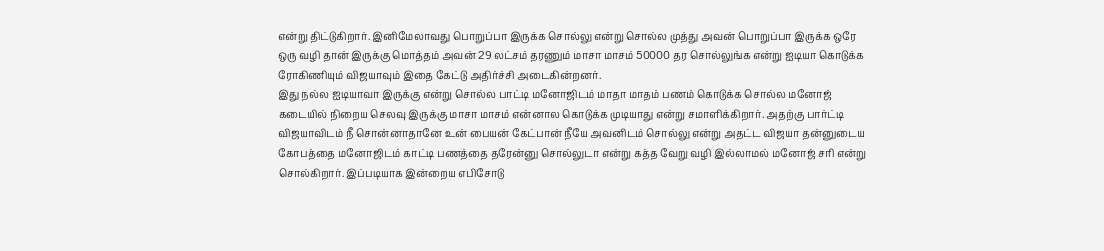என்று திட்டுகிறார். இனிமேலாவது பொறுப்பா இருக்க சொல்லு என்று சொல்ல முத்து அவன் பொறுப்பா இருக்க ஒரே ஒரு வழி தான் இருக்கு மொத்தம் அவன் 29 லட்சம் தரணும் மாசா மாசம் 50000 தர சொல்லுங்க என்று ஐடியா கொடுக்க ரோகிணியும் விஜயாவும் இதை கேட்டு அதிர்ச்சி அடைகின்றனர்.
இது நல்ல ஐடியாவா இருக்கு என்று சொல்ல பாட்டி மனோஜிடம் மாதா மாதம் பணம் கொடுக்க சொல்ல மனோஜ் கடையில் நிறைய செலவு இருக்கு மாசா மாசம் என்னால கொடுக்க முடியாது என்று சமாளிக்கிறார். அதற்கு பார்ட்டி விஜயாவிடம் நீ சொன்னாதானே உன் பையன் கேட்பான் நீயே அவனிடம் சொல்லு என்று அதட்ட விஜயா தன்னுடைய கோபத்தை மனோஜிடம் காட்டி பணத்தை தரேன்னு சொல்லுடா என்று கத்த வேறு வழி இல்லாமல் மனோஜ் சரி என்று சொல்கிறார். இப்படியாக இன்றைய எபிசோடு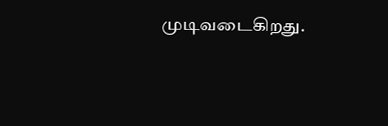முடிவடைகிறது.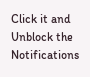Click it and Unblock the Notifications